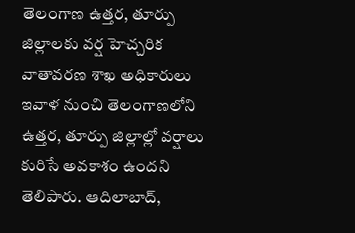తెలంగాణ ఉత్తర, తూర్పు జిల్లాలకు వర్ష హెచ్చరిక
వాతావరణ శాఖ అధికారులు ఇవాళ నుంచి తెలంగాణలోని ఉత్తర, తూర్పు జిల్లాల్లో వర్షాలు కురిసే అవకాశం ఉందని తెలిపారు. ఆదిలాబాద్,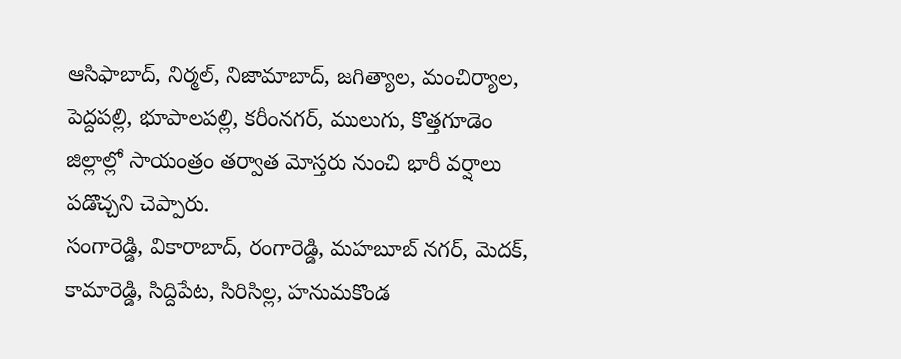ఆసిఫాబాద్, నిర్మల్, నిజామాబాద్, జగిత్యాల, మంచిర్యాల, పెద్దపల్లి, భూపాలపల్లి, కరీంనగర్, ములుగు, కొత్తగూడెం జిల్లాల్లో సాయంత్రం తర్వాత మోస్తరు నుంచి భారీ వర్షాలు పడొచ్చని చెప్పారు.
సంగారెడ్డి, వికారాబాద్, రంగారెడ్డి, మహబూబ్ నగర్, మెదక్, కామారెడ్డి, సిద్దిపేట, సిరిసిల్ల, హనుమకొండ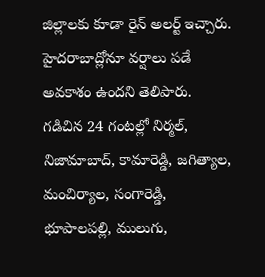జిల్లాలకు కూడా రైన్ అలర్ట్ ఇచ్చారు. హైదరాబాద్లోనూ వర్షాలు పడే అవకాశం ఉందని తెలిపారు.
గడిచిన 24 గంటల్లో నిర్మల్, నిజామాబాద్, కామారెడ్డి, జగిత్యాల, మంచిర్యాల, సంగారెడ్డి, భూపాలపల్లి, ములుగు,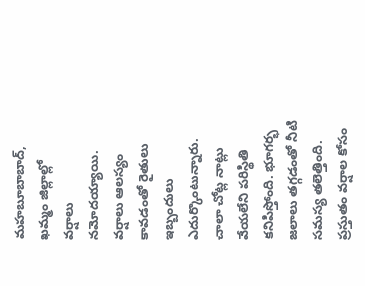మహబూబాబాద్, ఖమ్మం జిల్లాల్లో వర్షాలు నమోదయ్యాయి.
వర్షాలు ఆలస్యం కావడంతో రైతులు ఇబ్బందులు ఎదుర్కొంటున్నారు. చాలా చోట్ల నాట్లు వేయలేని పరిస్థితి కనిపిస్తోంది. భూగర్భ జలాలు తగ్గడంతో నీటి సమస్య తలెత్తింది. ప్రస్తుతం వర్షాల కోసం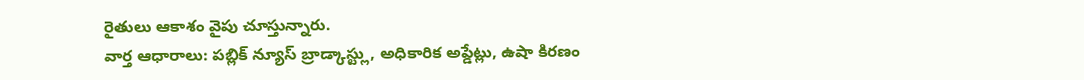రైతులు ఆకాశం వైపు చూస్తున్నారు.
వార్త ఆధారాలు: పబ్లిక్ న్యూస్ బ్రాడ్కాస్ట్లు, అధికారిక అప్డేట్లు, ఉషా కిరణం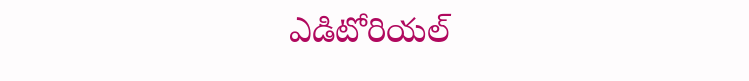ఎడిటోరియల్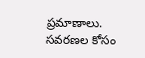ప్రమాణాలు.
సవరణల కోసం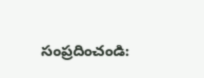సంప్రదించండి: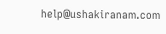help@ushakiranam.com